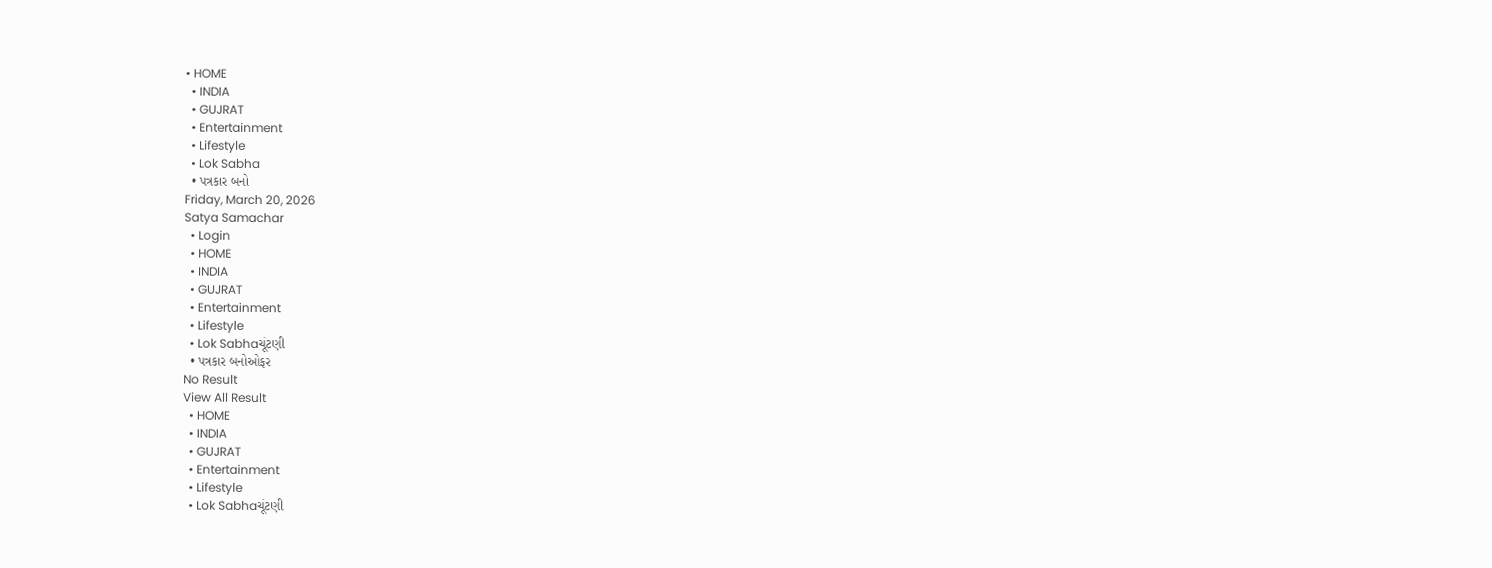• HOME
  • INDIA
  • GUJRAT
  • Entertainment
  • Lifestyle
  • Lok Sabha
  • પત્રકાર બનો
Friday, March 20, 2026
Satya Samachar
  • Login
  • HOME
  • INDIA
  • GUJRAT
  • Entertainment
  • Lifestyle
  • Lok Sabhaચૂંટણી
  • પત્રકાર બનોઓફર
No Result
View All Result
  • HOME
  • INDIA
  • GUJRAT
  • Entertainment
  • Lifestyle
  • Lok Sabhaચૂંટણી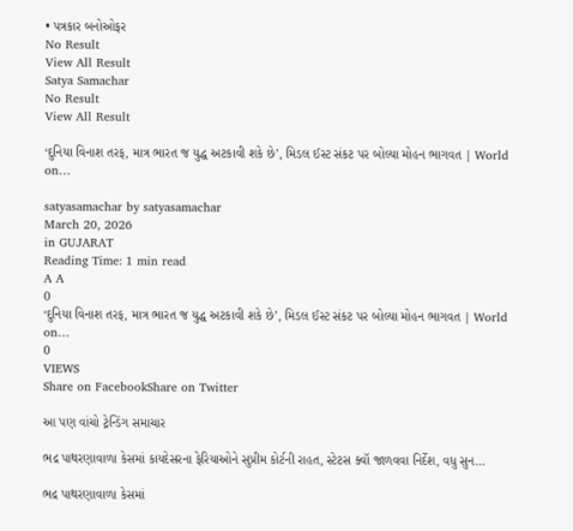• પત્રકાર બનોઓફર
No Result
View All Result
Satya Samachar
No Result
View All Result

‘દુનિયા વિનાશ તરફ, માત્ર ભારત જ યુદ્ધ અટકાવી શકે છે’, મિડલ ઈસ્ટ સંકટ પર બોલ્યા મોહન ભાગવત | World on…

satyasamachar by satyasamachar
March 20, 2026
in GUJARAT
Reading Time: 1 min read
A A
0
‘દુનિયા વિનાશ તરફ, માત્ર ભારત જ યુદ્ધ અટકાવી શકે છે’, મિડલ ઈસ્ટ સંકટ પર બોલ્યા મોહન ભાગવત | World on…
0
VIEWS
Share on FacebookShare on Twitter

આ પણ વાંચો ટ્રેન્ડિંગ સમાચાર

ભદ્ર પાથરણાવાળા કેસમાં કાયદેસરના ફેરિયાઓને સુપ્રીમ કોર્ટની રાહત, સ્ટેટસ ક્વૉ જાળવવા નિર્દેશ, વધુ સુન…

ભદ્ર પાથરણાવાળા કેસમાં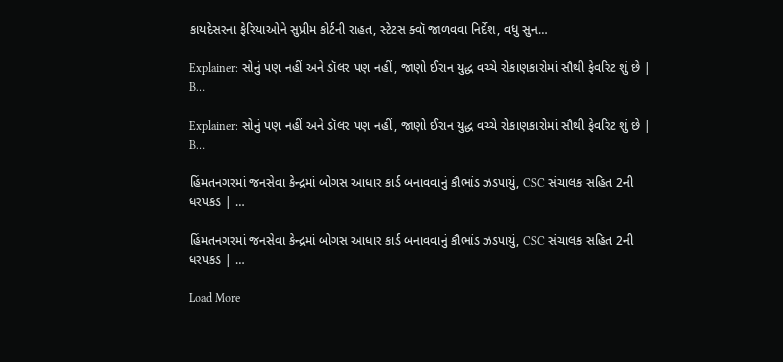કાયદેસરના ફેરિયાઓને સુપ્રીમ કોર્ટની રાહત, સ્ટેટસ ક્વૉ જાળવવા નિર્દેશ, વધુ સુન…

Explainer: સોનું પણ નહીં અને ડૉલર પણ નહીં, જાણો ઈરાન યુદ્ધ વચ્ચે રોકાણકારોમાં સૌથી ફેવરિટ શું છે | B…

Explainer: સોનું પણ નહીં અને ડૉલર પણ નહીં, જાણો ઈરાન યુદ્ધ વચ્ચે રોકાણકારોમાં સૌથી ફેવરિટ શું છે | B…

હિંમતનગરમાં જનસેવા કેન્દ્રમાં બોગસ આધાર કાર્ડ બનાવવાનું કૌભાંડ ઝડપાયું, CSC સંચાલક સહિત 2ની ધરપકડ | …

હિંમતનગરમાં જનસેવા કેન્દ્રમાં બોગસ આધાર કાર્ડ બનાવવાનું કૌભાંડ ઝડપાયું, CSC સંચાલક સહિત 2ની ધરપકડ | …

Load More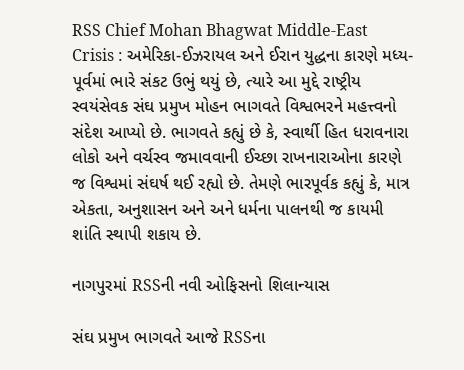RSS Chief Mohan Bhagwat Middle-East Crisis : અમેરિકા-ઈઝરાયલ અને ઈરાન યુદ્ધના કારણે મધ્ય-પૂર્વમાં ભારે સંકટ ઉભું થયું છે, ત્યારે આ મુદ્દે રાષ્ટ્રીય સ્વયંસેવક સંઘ પ્રમુખ મોહન ભાગવતે વિશ્વભરને મહત્ત્વનો સંદેશ આપ્યો છે. ભાગવતે કહ્યું છે કે, સ્વાર્થી હિત ધરાવનારા લોકો અને વર્ચસ્વ જમાવવાની ઈચ્છા રાખનારાઓના કારણે જ વિશ્વમાં સંઘર્ષ થઈ રહ્યો છે. તેમણે ભારપૂર્વક કહ્યું કે, માત્ર એકતા, અનુશાસન અને અને ધર્મના પાલનથી જ કાયમી શાંતિ સ્થાપી શકાય છે.

નાગપુરમાં RSSની નવી ઓફિસનો શિલાન્યાસ

સંઘ પ્રમુખ ભાગવતે આજે RSSના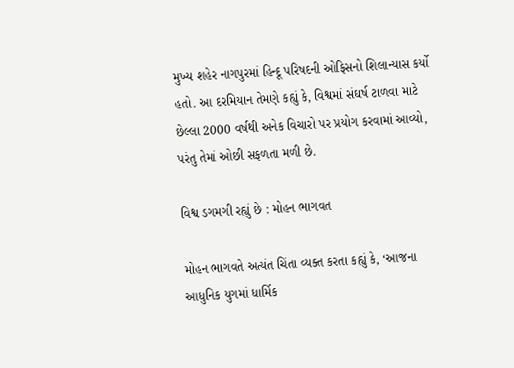મુખ્ય શહેર નાગપુરમાં હિન્દૂ પરિષદની ઓફિસનો શિલાન્યાસ કર્યો હતો. આ દરમિયાન તેમણે કહ્યું કે, વિશ્વમાં સંઘર્ષ ટાળવા માટે છેલ્લા 2000 વર્ષથી અનેક વિચારો પર પ્રયોગ કરવામાં આવ્યો, પરંતુ તેમાં ઓછી સફળતા મળી છે.

વિશ્વ ડગમગી રહ્યું છે : મોહન ભાગવત

મોહન ભાગવતે અત્યંત ચિંતા વ્યક્ત કરતા કહ્યું કે, ‘આજના આધુનિક યુગમાં ધાર્મિક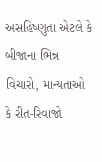અસહિષ્ણુતા એટલે કે બીજાના ભિન્ન વિચારો, માન્યતાઓ કે રીત-રિવાજો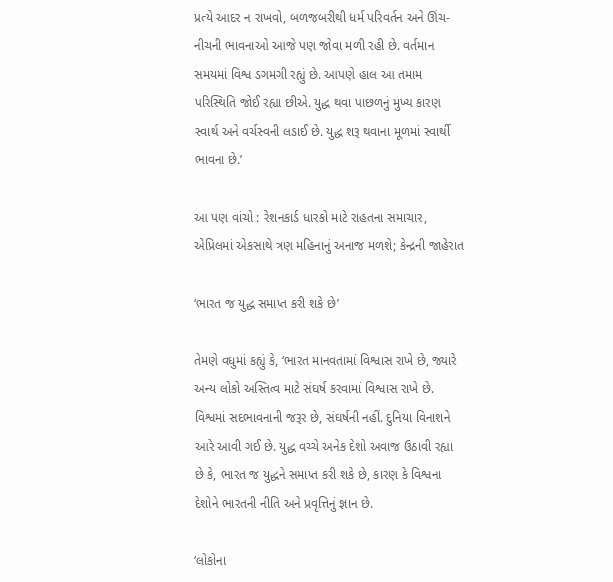પ્રત્યે આદર ન રાખવો, બળજબરીથી ધર્મ પરિવર્તન અને ઊંચ-નીચની ભાવનાઓ આજે પણ જોવા મળી રહી છે. વર્તમાન સમયમાં વિશ્વ ડગમગી રહ્યું છે. આપણે હાલ આ તમામ પરિસ્થિતિ જોઈ રહ્યા છીએ. યુદ્ધ થવા પાછળનું મુખ્ય કારણ સ્વાર્થ અને વર્ચસ્વની લડાઈ છે. યુદ્ધ શરૂ થવાના મૂળમાં સ્વાર્થી ભાવના છે.’

આ પણ વાંચો : રેશનકાર્ડ ધારકો માટે રાહતના સમાચાર, એપ્રિલમાં એકસાથે ત્રણ મહિનાનું અનાજ મળશે; કેન્દ્રની જાહેરાત

‘ભારત જ યુદ્ધ સમાપ્ત કરી શકે છે’

તેમણે વધુમાં કહ્યું કે, ‘ભારત માનવતામાં વિશ્વાસ રાખે છે, જ્યારે અન્ય લોકો અસ્તિત્વ માટે સંઘર્ષ કરવામાં વિશ્વાસ રાખે છે. વિશ્વમાં સદભાવનાની જરૂર છે, સંઘર્ષની નહીં. દુનિયા વિનાશને આરે આવી ગઈ છે. યુદ્ધ વચ્ચે અનેક દેશો અવાજ ઉઠાવી રહ્યા છે કે, ભારત જ યુદ્ધને સમાપ્ત કરી શકે છે, કારણ કે વિશ્વના દેશોને ભારતની નીતિ અને પ્રવૃત્તિનું જ્ઞાન છે.

‘લોકોના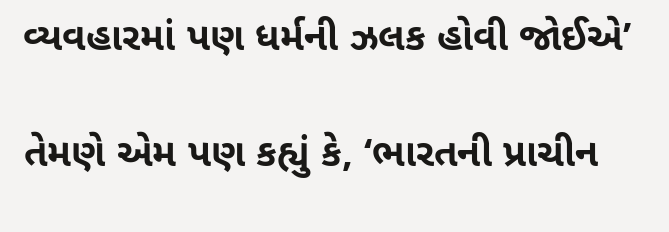વ્યવહારમાં પણ ધર્મની ઝલક હોવી જોઈએ’

તેમણે એમ પણ કહ્યું કે, ‘ભારતની પ્રાચીન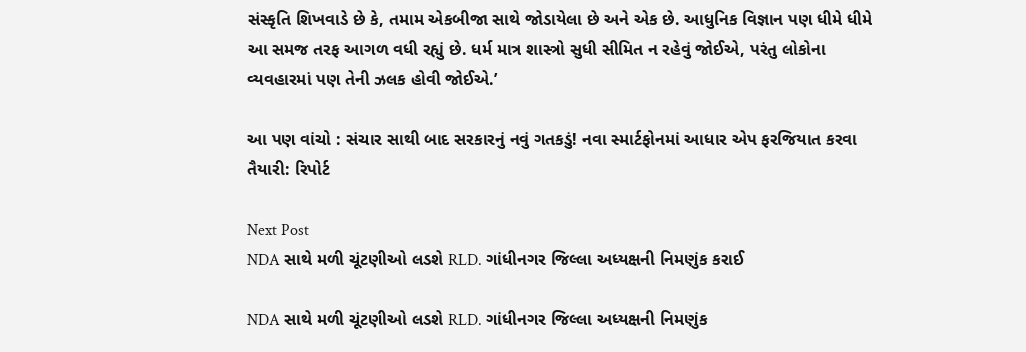સંસ્કૃતિ શિખવાડે છે કે, તમામ એકબીજા સાથે જોડાયેલા છે અને એક છે. આધુનિક વિજ્ઞાન પણ ધીમે ધીમે આ સમજ તરફ આગળ વધી રહ્યું છે. ધર્મ માત્ર શાસ્ત્રો સુધી સીમિત ન રહેવું જોઈએ, પરંતુ લોકોના વ્યવહારમાં પણ તેની ઝલક હોવી જોઈએ.’

આ પણ વાંચો : સંચાર સાથી બાદ સરકારનું નવું ગતકડું! નવા સ્માર્ટફોનમાં આધાર એપ ફરજિયાત કરવા તૈયારી: રિપોર્ટ

Next Post
NDA સાથે મળી ચૂંટણીઓ લડશે RLD. ગાંધીનગર જિલ્લા અધ્યક્ષની નિમણુંક કરાઈ

NDA સાથે મળી ચૂંટણીઓ લડશે RLD. ગાંધીનગર જિલ્લા અધ્યક્ષની નિમણુંક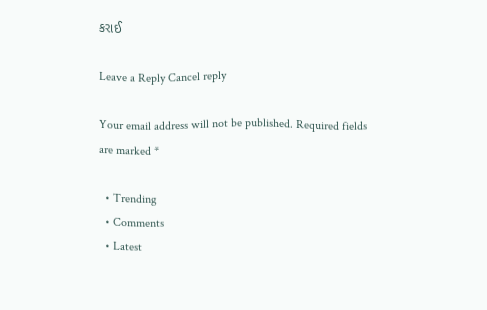કરાઈ

Leave a Reply Cancel reply

Your email address will not be published. Required fields are marked *

  • Trending
  • Comments
  • Latest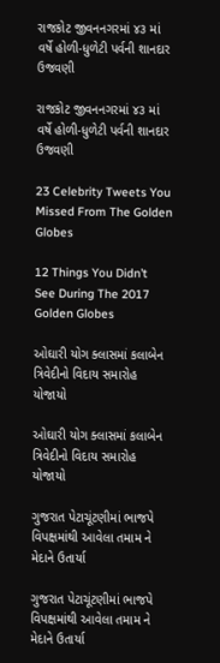રાજકોટ જીવનનગરમાં ૪૩ માં વર્ષે હોળી-ધુળેટી પર્વની શાનદાર ઉજવણી

રાજકોટ જીવનનગરમાં ૪૩ માં વર્ષે હોળી-ધુળેટી પર્વની શાનદાર ઉજવણી

23 Celebrity Tweets You Missed From The Golden Globes

12 Things You Didn’t See During The 2017 Golden Globes

ઓઘારી યોગ ક્લાસમાં કલાબેન ત્રિવેદીનો વિદાય સમારોહ યોજાયો

ઓઘારી યોગ ક્લાસમાં કલાબેન ત્રિવેદીનો વિદાય સમારોહ યોજાયો

ગુજરાત પેટાચૂંટણીમાં ભાજપે વિપક્ષમાંથી આવેલા તમામ ને મેદાને ઉતાર્યા

ગુજરાત પેટાચૂંટણીમાં ભાજપે વિપક્ષમાંથી આવેલા તમામ ને મેદાને ઉતાર્યા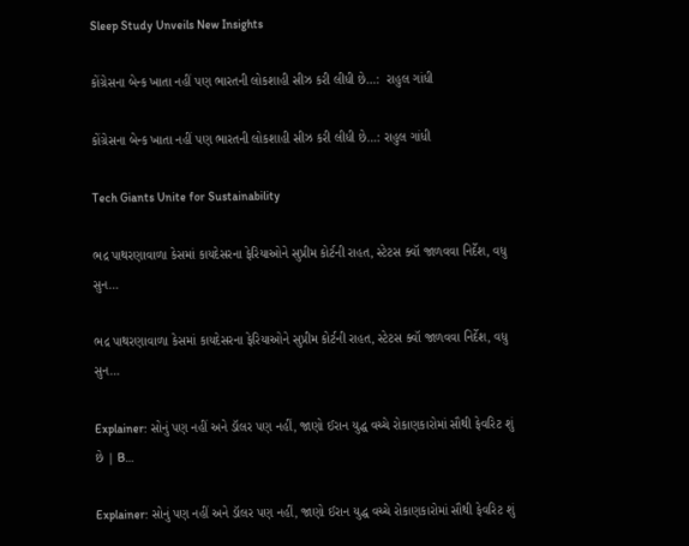Sleep Study Unveils New Insights

કોંગ્રેસના બેન્ક ખાતા નહીં પણ ભારતની લોકશાહી સીઝ કરી લીધી છે…:  રાહુલ ગાંધી

કોંગ્રેસના બેન્ક ખાતા નહીં પણ ભારતની લોકશાહી સીઝ કરી લીધી છે…: રાહુલ ગાંધી

Tech Giants Unite for Sustainability

ભદ્ર પાથરણાવાળા કેસમાં કાયદેસરના ફેરિયાઓને સુપ્રીમ કોર્ટની રાહત, સ્ટેટસ ક્વૉ જાળવવા નિર્દેશ, વધુ સુન…

ભદ્ર પાથરણાવાળા કેસમાં કાયદેસરના ફેરિયાઓને સુપ્રીમ કોર્ટની રાહત, સ્ટેટસ ક્વૉ જાળવવા નિર્દેશ, વધુ સુન…

Explainer: સોનું પણ નહીં અને ડૉલર પણ નહીં, જાણો ઈરાન યુદ્ધ વચ્ચે રોકાણકારોમાં સૌથી ફેવરિટ શું છે | B…

Explainer: સોનું પણ નહીં અને ડૉલર પણ નહીં, જાણો ઈરાન યુદ્ધ વચ્ચે રોકાણકારોમાં સૌથી ફેવરિટ શું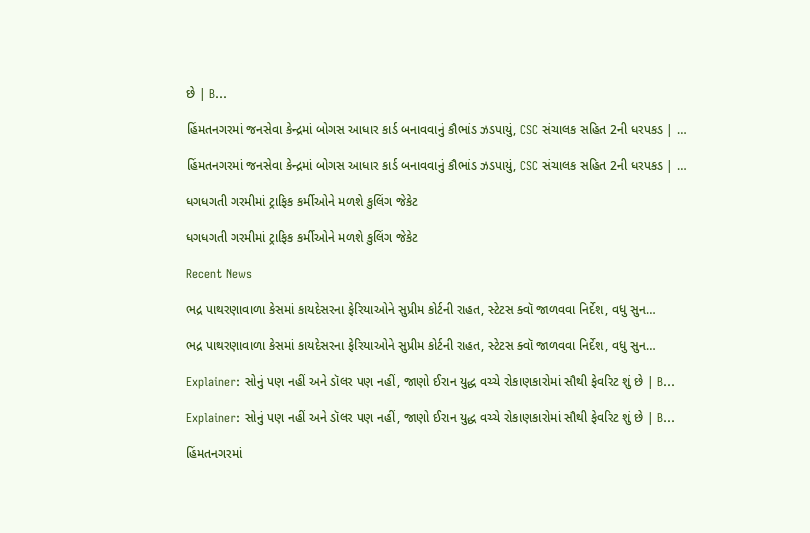છે | B…

હિંમતનગરમાં જનસેવા કેન્દ્રમાં બોગસ આધાર કાર્ડ બનાવવાનું કૌભાંડ ઝડપાયું, CSC સંચાલક સહિત 2ની ધરપકડ | …

હિંમતનગરમાં જનસેવા કેન્દ્રમાં બોગસ આધાર કાર્ડ બનાવવાનું કૌભાંડ ઝડપાયું, CSC સંચાલક સહિત 2ની ધરપકડ | …

ધગધગતી ગરમીમાં ટ્રાફિક કર્મીઓને મળશે કુલિંગ જેકેટ

ધગધગતી ગરમીમાં ટ્રાફિક કર્મીઓને મળશે કુલિંગ જેકેટ

Recent News

ભદ્ર પાથરણાવાળા કેસમાં કાયદેસરના ફેરિયાઓને સુપ્રીમ કોર્ટની રાહત, સ્ટેટસ ક્વૉ જાળવવા નિર્દેશ, વધુ સુન…

ભદ્ર પાથરણાવાળા કેસમાં કાયદેસરના ફેરિયાઓને સુપ્રીમ કોર્ટની રાહત, સ્ટેટસ ક્વૉ જાળવવા નિર્દેશ, વધુ સુન…

Explainer: સોનું પણ નહીં અને ડૉલર પણ નહીં, જાણો ઈરાન યુદ્ધ વચ્ચે રોકાણકારોમાં સૌથી ફેવરિટ શું છે | B…

Explainer: સોનું પણ નહીં અને ડૉલર પણ નહીં, જાણો ઈરાન યુદ્ધ વચ્ચે રોકાણકારોમાં સૌથી ફેવરિટ શું છે | B…

હિંમતનગરમાં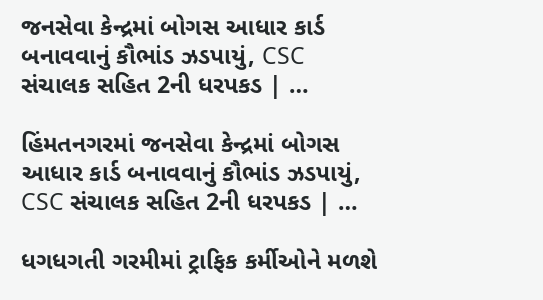જનસેવા કેન્દ્રમાં બોગસ આધાર કાર્ડ બનાવવાનું કૌભાંડ ઝડપાયું, CSC સંચાલક સહિત 2ની ધરપકડ | …

હિંમતનગરમાં જનસેવા કેન્દ્રમાં બોગસ આધાર કાર્ડ બનાવવાનું કૌભાંડ ઝડપાયું, CSC સંચાલક સહિત 2ની ધરપકડ | …

ધગધગતી ગરમીમાં ટ્રાફિક કર્મીઓને મળશે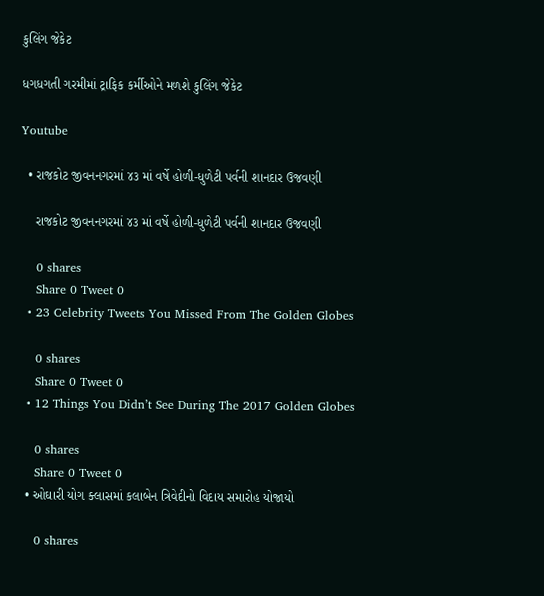કુલિંગ જેકેટ

ધગધગતી ગરમીમાં ટ્રાફિક કર્મીઓને મળશે કુલિંગ જેકેટ

Youtube

  • રાજકોટ જીવનનગરમાં ૪૩ માં વર્ષે હોળી-ધુળેટી પર્વની શાનદાર ઉજવણી

    રાજકોટ જીવનનગરમાં ૪૩ માં વર્ષે હોળી-ધુળેટી પર્વની શાનદાર ઉજવણી

    0 shares
    Share 0 Tweet 0
  • 23 Celebrity Tweets You Missed From The Golden Globes

    0 shares
    Share 0 Tweet 0
  • 12 Things You Didn’t See During The 2017 Golden Globes

    0 shares
    Share 0 Tweet 0
  • ઓઘારી યોગ ક્લાસમાં કલાબેન ત્રિવેદીનો વિદાય સમારોહ યોજાયો

    0 shares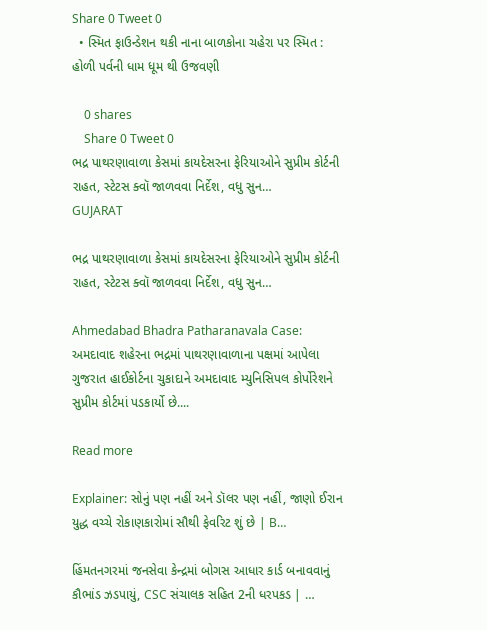Share 0 Tweet 0
  • સ્મિત ફાઉન્ડેશન થકી નાના બાળકોના ચહેરા પર સ્મિત : હોળી પર્વની ધામ ધૂમ થી ઉજવણી

    0 shares
    Share 0 Tweet 0
ભદ્ર પાથરણાવાળા કેસમાં કાયદેસરના ફેરિયાઓને સુપ્રીમ કોર્ટની રાહત, સ્ટેટસ ક્વૉ જાળવવા નિર્દેશ, વધુ સુન…
GUJARAT

ભદ્ર પાથરણાવાળા કેસમાં કાયદેસરના ફેરિયાઓને સુપ્રીમ કોર્ટની રાહત, સ્ટેટસ ક્વૉ જાળવવા નિર્દેશ, વધુ સુન…

Ahmedabad Bhadra Patharanavala Case: અમદાવાદ શહેરના ભદ્રમાં પાથરણાવાળાના પક્ષમાં આપેલા ગુજરાત હાઈકોર્ટના ચુકાદાને અમદાવાદ મ્યુનિસિપલ કોર્પોરેશને સુપ્રીમ કોર્ટમાં પડકાર્યો છે....

Read more

Explainer: સોનું પણ નહીં અને ડૉલર પણ નહીં, જાણો ઈરાન યુદ્ધ વચ્ચે રોકાણકારોમાં સૌથી ફેવરિટ શું છે | B…

હિંમતનગરમાં જનસેવા કેન્દ્રમાં બોગસ આધાર કાર્ડ બનાવવાનું કૌભાંડ ઝડપાયું, CSC સંચાલક સહિત 2ની ધરપકડ | …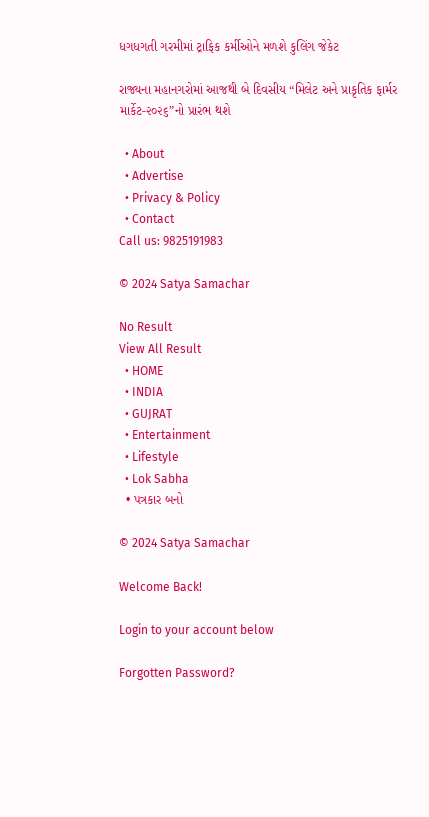ધગધગતી ગરમીમાં ટ્રાફિક કર્મીઓને મળશે કુલિંગ જેકેટ

રાજ્યના મહાનગરોમાં આજથી બે દિવસીય “મિલેટ અને પ્રાકૃતિક ફાર્મર માર્કેટ-૨૦૨૬”નો પ્રારંભ થશે

  • About
  • Advertise
  • Privacy & Policy
  • Contact
Call us: 9825191983

© 2024 Satya Samachar

No Result
View All Result
  • HOME
  • INDIA
  • GUJRAT
  • Entertainment
  • Lifestyle
  • Lok Sabha
  • પત્રકાર બનો

© 2024 Satya Samachar

Welcome Back!

Login to your account below

Forgotten Password?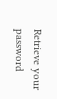Retrieve your password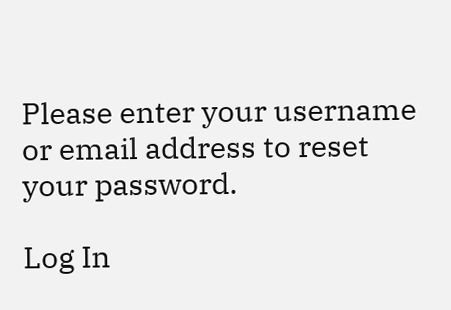Please enter your username or email address to reset your password.

Log In